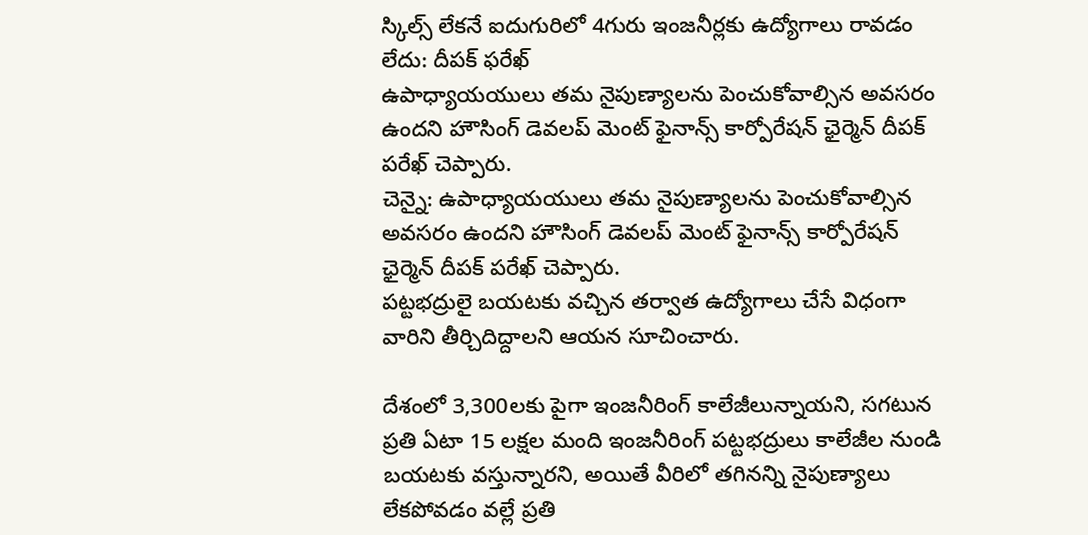స్కిల్స్ లేకనే ఐదుగురిలో 4గురు ఇంజనీర్లకు ఉద్యోగాలు రావడం లేదు: దీపక్ ఫరేఖ్
ఉపాధ్యాయయులు తమ నైపుణ్యాలను పెంచుకోవాల్సిన అవసరం ఉందని హౌసింగ్ డెవలప్ మెంట్ ఫైనాన్స్ కార్పోరేషన్ ఛైర్మెన్ దీపక్ పరేఖ్ చెప్పారు.
చెన్నై: ఉపాధ్యాయయులు తమ నైపుణ్యాలను పెంచుకోవాల్సిన అవసరం ఉందని హౌసింగ్ డెవలప్ మెంట్ ఫైనాన్స్ కార్పోరేషన్ ఛైర్మెన్ దీపక్ పరేఖ్ చెప్పారు.
పట్టభద్రులై బయటకు వచ్చిన తర్వాత ఉద్యోగాలు చేసే విధంగా వారిని తీర్చిదిద్దాలని ఆయన సూచించారు.

దేశంలో 3,300లకు పైగా ఇంజనీరింగ్ కాలేజీలున్నాయని, సగటున ప్రతి ఏటా 15 లక్షల మంది ఇంజనీరింగ్ పట్టభద్రులు కాలేజీల నుండి బయటకు వస్తున్నారని, అయితే వీరిలో తగినన్ని నైపుణ్యాలు లేకపోవడం వల్లే ప్రతి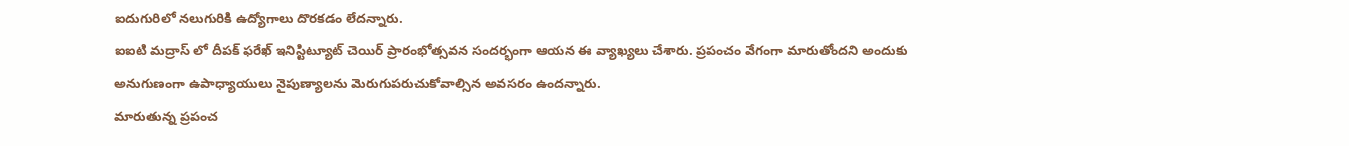ఐదుగురిలో నలుగురికి ఉద్యోగాలు దొరకడం లేదన్నారు.
ఐఐటి మద్రాస్ లో దీపక్ ఫరేఖ్ ఇనిస్టిట్యూట్ చెయిర్ ప్రారంభోత్సవన సందర్భంగా ఆయన ఈ వ్యాఖ్యలు చేశారు. ప్రపంచం వేగంగా మారుతోందని అందుకు అనుగుణంగా ఉపాధ్యాయులు నైపుణ్యాలను మెరుగుపరుచుకోవాల్సిన అవసరం ఉందన్నారు.
మారుతున్న ప్రపంచ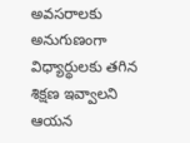అవసరాలకు అనుగుణంగా విధ్యార్థులకు తగిన శిక్షణ ఇవ్వాలని ఆయన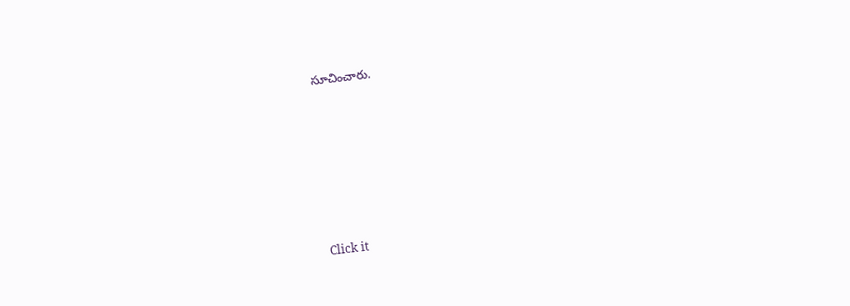సూచించారు.












Click it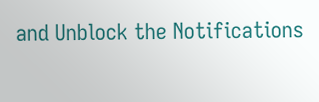and Unblock the Notifications